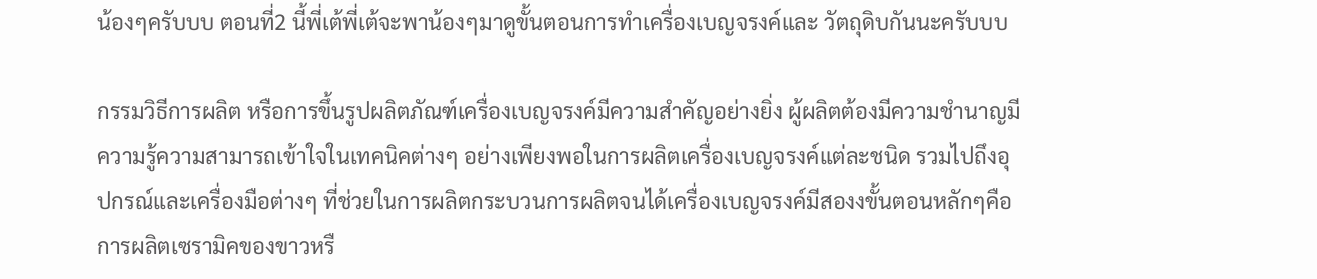น้องๆครับบบ ตอนที่2 นี้พี่เต้พี่เต้จะพาน้องๆมาดูขั้นตอนการทำเครื่องเบญจรงค์และ วัตถุดิบกันนะครับบบ

กรรมวิธีการผลิต หรือการขึ้นรูปผลิตภัณฑ์เครื่องเบญจรงค์มีความสำคัญอย่างยิ่ง ผู้ผลิตต้องมีความชำนาญมีความรู้ความสามารถเข้าใจในเทคนิคต่างๆ อย่างเพียงพอในการผลิตเครื่องเบญจรงค์แต่ละชนิด รวมไปถึงอุปกรณ์และเครื่องมือต่างๆ ที่ช่วยในการผลิตกระบวนการผลิตจนได้เครื่องเบญจรงค์มีสองงขั้นตอนหลักๆคือการผลิตเซรามิคของขาวหรื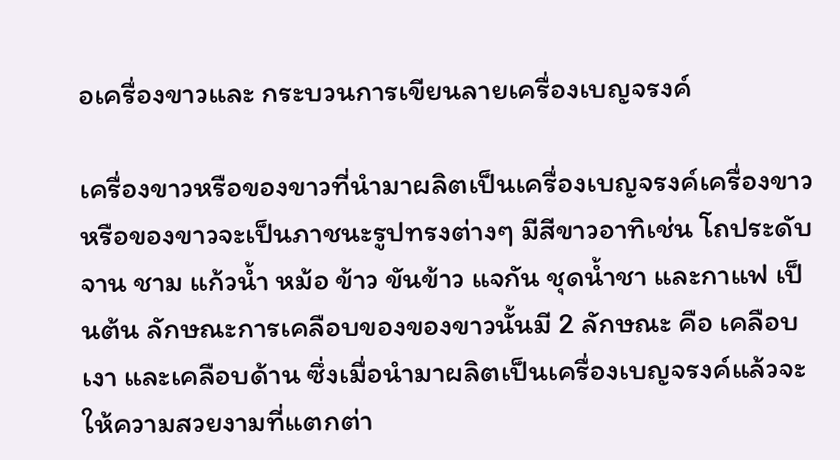อเครื่องขาวและ กระบวนการเขียนลายเครื่องเบญจรงค์

เครื่องขาวหรือของขาวที่นำมาผลิตเป็นเครื่องเบญจรงค์เครื่องขาว หรือของขาวจะเป็นภาชนะรูปทรงต่างๆ มีสีขาวอาทิเช่น โถประดับ จาน ชาม แก้วน้ำ หม้อ ข้าว ขันข้าว แจกัน ชุดน้ำชา และกาแฟ เป็นต้น ลักษณะการเคลือบของของขาวนั้นมี 2 ลักษณะ คือ เคลือบ เงา และเคลือบด้าน ซึ่งเมื่อนำมาผลิตเป็นเครื่องเบญจรงค์แล้วจะให้ความสวยงามที่แตกต่า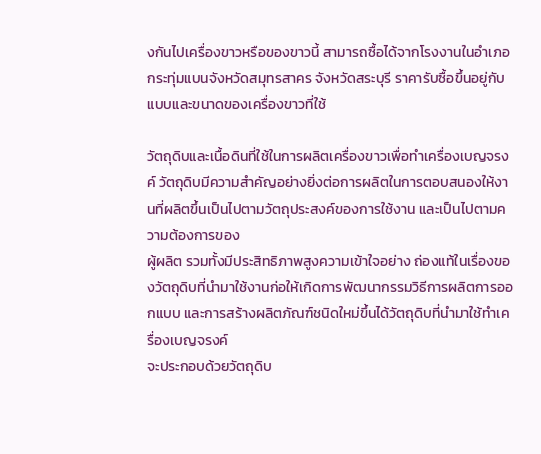งกันไปเครื่องขาวหรือของขาวนี้ สามารถซื้อได้จากโรงงานในอำเภอกระทุ่มแบนจังหวัดสมุทรสาคร จังหวัดสระบุรี ราคารับซื้อขึ้นอยู่กับแบบและขนาดของเครื่องขาวที่ใช้

วัตถุดิบและเนื้อดินที่ใช้ในการผลิตเครื่องขาวเพื่อทำเครื่องเบญจรงค์ วัตถุดิบมีความสำคัญอย่างยิ่งต่อการผลิตในการตอบสนองให้งานที่ผลิตขึ้นเป็นไปตามวัตถุประสงค์ของการใช้งาน และเป็นไปตามความต้องการของ
ผู้ผลิต รวมทั้งมีประสิทธิภาพสูงความเข้าใจอย่าง ถ่องแท้ในเรื่องของวัตถุดิบที่นำมาใช้งานก่อให้เกิดการพัฒนากรรมวิธีการผลิตการออกแบบ และการสร้างผลิตภัณฑ์ชนิดใหม่ขึ้นได้วัตถุดิบที่นำมาใช้ทำเครื่องเบญจรงค์
จะประกอบด้วยวัตถุดิบ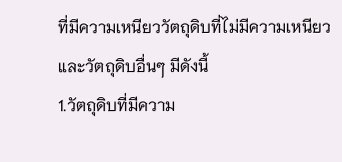ที่มีความเหนียววัตถุดิบที่ไม่มีความเหนียว และวัตถุดิบอื่นๆ มีดังนี้
1.วัตถุดิบที่มีความ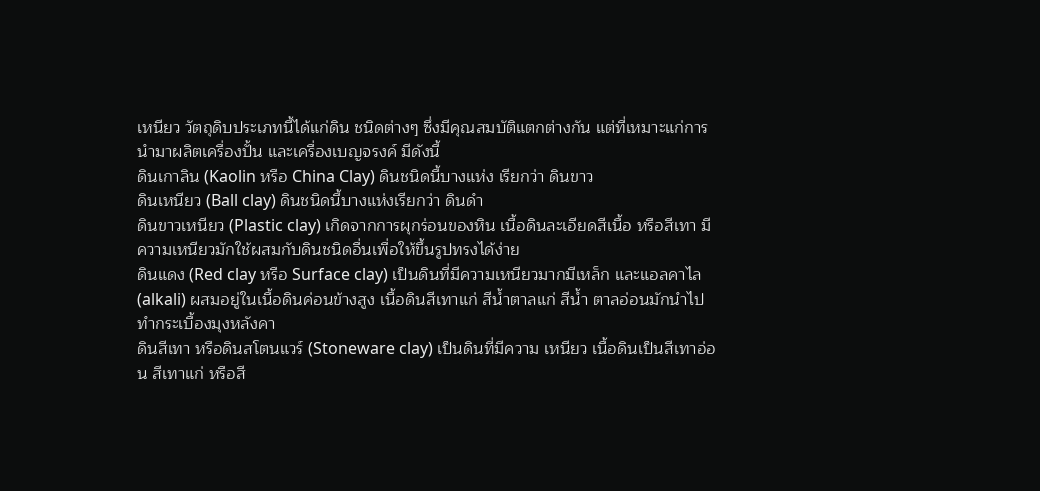เหนียว วัตถุดิบประเภทนี้ได้แก่ดิน ชนิดต่างๆ ซึ่งมีคุณสมบัติแตกต่างกัน แต่ที่เหมาะแก่การนำมาผลิตเครื่องปั้น และเครื่องเบญจรงค์ มีดังนี้
ดินเกาลิน (Kaolin หรือ China Clay) ดินชนิดนี้บางแห่ง เรียกว่า ดินขาว
ดินเหนียว (Ball clay) ดินชนิดนี้บางแห่งเรียกว่า ดินดำ
ดินขาวเหนียว (Plastic clay) เกิดจากการผุกร่อนของหิน เนื้อดินละเอียดสีเนื้อ หรือสีเทา มีความเหนียวมักใช้ผสมกับดินชนิดอื่นเพื่อให้ขึ้นรูปทรงได้ง่าย
ดินแดง (Red clay หรือ Surface clay) เป็นดินที่มีความเหนียวมากมีเหล็ก และแอลคาไล (alkali) ผสมอยู่ในเนื้อดินค่อนข้างสูง เนื้อดินสีเทาแก่ สีน้ำตาลแก่ สีน้ำ ตาลอ่อนมักนำไปทำกระเบื้องมุงหลังคา
ดินสีเทา หรือดินสโตนแวร์ (Stoneware clay) เป็นดินที่มีความ เหนียว เนื้อดินเป็นสีเทาอ่อน สีเทาแก่ หรือสี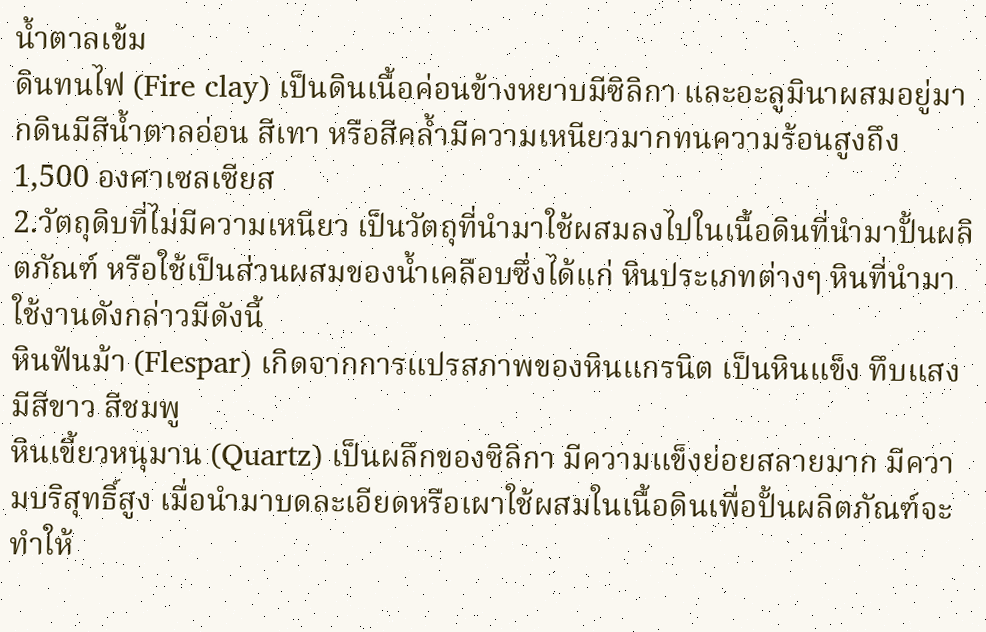น้ำตาลเข้ม
ดินทนไฟ (Fire clay) เป็นดินเนื้อค่อนข้างหยาบมีซิลิกา และอะลูมินาผสมอยู่มากดินมีสีน้ำตาลอ่อน สีเทา หรือสีคล้ำมีความเหนียวมากทนความร้อนสูงถึง 1,500 องศาเซลเซียส
2.วัตถุดิบที่ไม่มีความเหนียว เป็นวัตถุที่นำมาใช้ผสมลงไปในเนื้อดินที่นำมาปั้นผลิตภัณฑ์ หรือใช้เป็นส่วนผสมของน้ำเคลือบซึ่งได้แก่ หินประเภทต่างๆ หินที่นำมาใช้งานดังกล่าวมีดังนี้
หินฟันม้า (Flespar) เกิดจากการแปรสภาพของหินแกรนิต เป็นหินแข็ง ทึบแสง มีสีขาว สีชมพู
หินเขี้ยวหนุมาน (Quartz) เป็นผลึกของซิลิกา มีความแข็งย่อยสลายมาก มีความบริสุทธิ์สูง เมื่อนำมาบดละเอียดหรือเผาใช้ผสมในเนื้อดินเพื่อปั้นผลิตภัณฑ์จะทำให้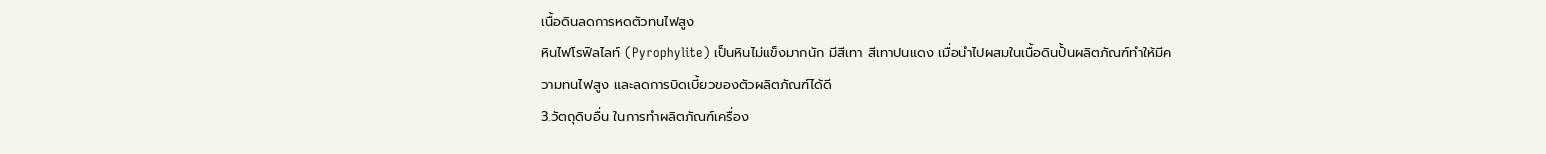เนื้อดินลดการหดตัวทนไฟสูง
หินไฟโรฟิลไลท์ (Pyrophylite) เป็นหินไม่แข็งมากนัก มีสีเทา สีเทาปนแดง เมื่อนำไปผสมในเนื้อดินปั้นผลิตภัณฑ์ทำให้มีความทนไฟสูง และลดการบิดเบี้ยวของตัวผลิตภัณฑ์ได้ดี
3.วัตถุดิบอื่น ในการทำผลิตภัณฑ์เครื่อง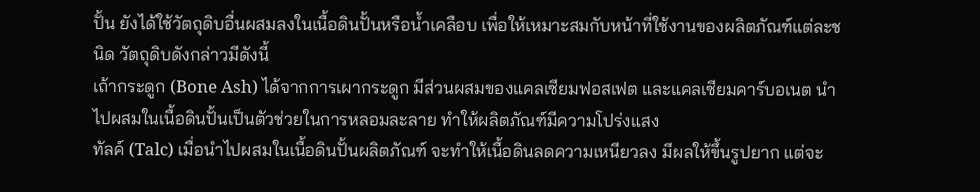ปั้น ยังได้ใช้วัตถุดิบอื่นผสมลงในเนื้อดินปั้นหรือน้ำเคลือบ เพื่อให้เหมาะสมกับหน้าที่ใช้งานของผลิตภัณฑ์แต่ละชนิด วัตถุดิบดังกล่าวมีดังนี้
เถ้ากระดูก (Bone Ash) ได้จากการเผากระดูก มีส่วนผสมของแคลเซียมฟอสเฟต และแคลเซียมคาร์บอเนต นำไปผสมในเนื้อดินปั้นเป็นตัวช่วยในการหลอมละลาย ทำให้ผลิตภัณฑ์มีความโปร่งแสง
ทัลค์ (Talc) เมื่อนำไปผสมในเนื้อดินปั้นผลิตภัณฑ์ จะทำให้เนื้อดินลดความเหนียวลง มีผลให้ขึ้นรูปยาก แต่จะ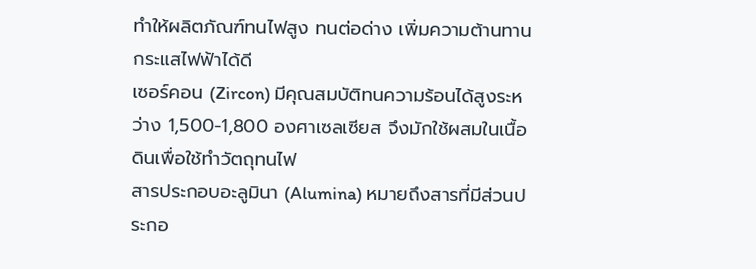ทำให้ผลิตภัณฑ์ทนไฟสูง ทนต่อด่าง เพิ่มความต้านทานกระแสไฟฟ้าได้ดี
เซอร์คอน (Zircon) มีคุณสมบัติทนความร้อนได้สูงระหว่าง 1,500-1,800 องศาเซลเซียส จึงมักใช้ผสมในเนื้อดินเพื่อใช้ทำวัตถุทนไฟ
สารประกอบอะลูมินา (Alumina) หมายถึงสารที่มีส่วนประกอ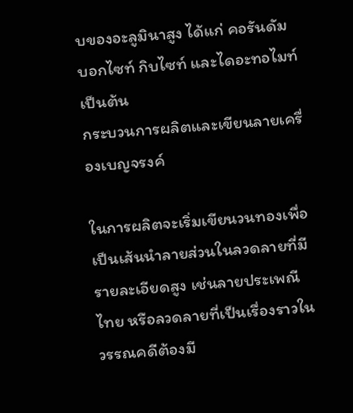บของอะลูมินาสูง ได้แก่ คอรันดัม บอกไซท์ กิบไซท์ และไดอะทอไมท์ เป็นต้น
กระบวนการผลิตและเขียนลายเครื่องเบญจรงค์

ในการผลิตจะเริ่มเขียนวนทองเพื่อเป็นเส้นนำลายส่วนในลวดลายที่มีรายละเอียดสูง เช่นลายประเพณีไทย หรือลวดลายที่เป็นเรื่องราวในวรรณคดีต้องมี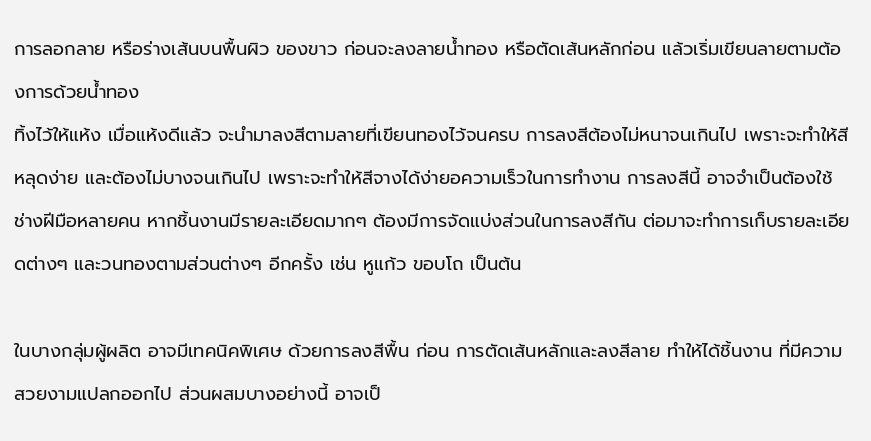การลอกลาย หรือร่างเส้นบนพื้นผิว ของขาว ก่อนจะลงลายน้ำทอง หรือตัดเส้นหลักก่อน แล้วเริ่มเขียนลายตามต้องการด้วยน้ำทอง
ทิ้งไว้ให้แห้ง เมื่อแห้งดีแล้ว จะนำมาลงสีตามลายที่เขียนทองไว้จนครบ การลงสีต้องไม่หนาจนเกินไป เพราะจะทำให้สีหลุดง่าย และต้องไม่บางจนเกินไป เพราะจะทำให้สีจางได้ง่ายอความเร็วในการทำงาน การลงสีนี้ อาจจำเป็นต้องใช้ช่างฝีมือหลายคน หากชิ้นงานมีรายละเอียดมากๆ ต้องมีการจัดแบ่งส่วนในการลงสีกัน ต่อมาจะทำการเก็บรายละเอียดต่างๆ และวนทองตามส่วนต่างๆ อีกครั้ง เช่น หูแก้ว ขอบโถ เป็นต้น

ในบางกลุ่มผู้ผลิต อาจมีเทคนิคพิเศษ ด้วยการลงสีพื้น ก่อน การตัดเส้นหลักและลงสีลาย ทำให้ได้ชิ้นงาน ที่มีความสวยงามแปลกออกไป ส่วนผสมบางอย่างนี้ อาจเป็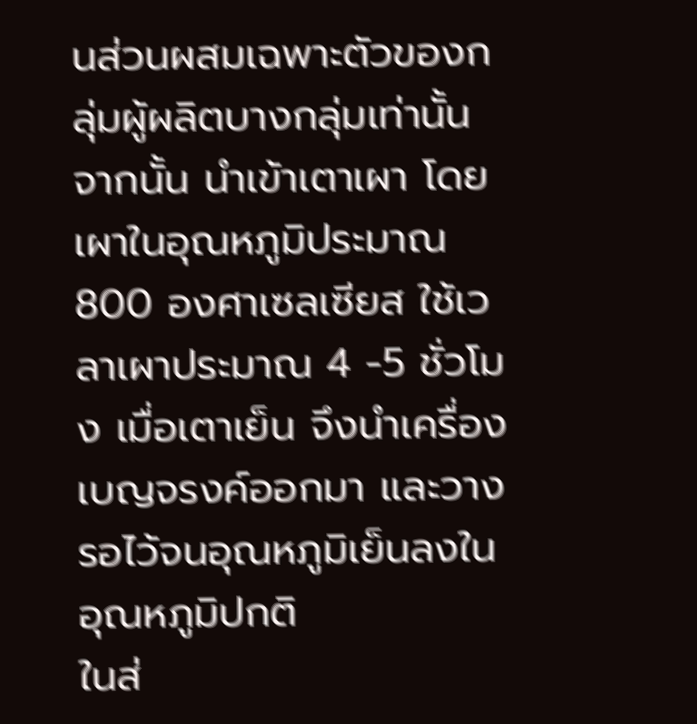นส่วนผสมเฉพาะตัวของกลุ่มผู้ผลิตบางกลุ่มเท่านั้น จากนั้น นำเข้าเตาเผา โดยเผาในอุณหภูมิประมาณ 800 องศาเซลเซียส ใช้เวลาเผาประมาณ 4 -5 ชั่วโมง เมื่อเตาเย็น จึงนำเครื่องเบญจรงค์ออกมา และวางรอไว้จนอุณหภูมิเย็นลงในอุณหภูมิปกติ
ในส่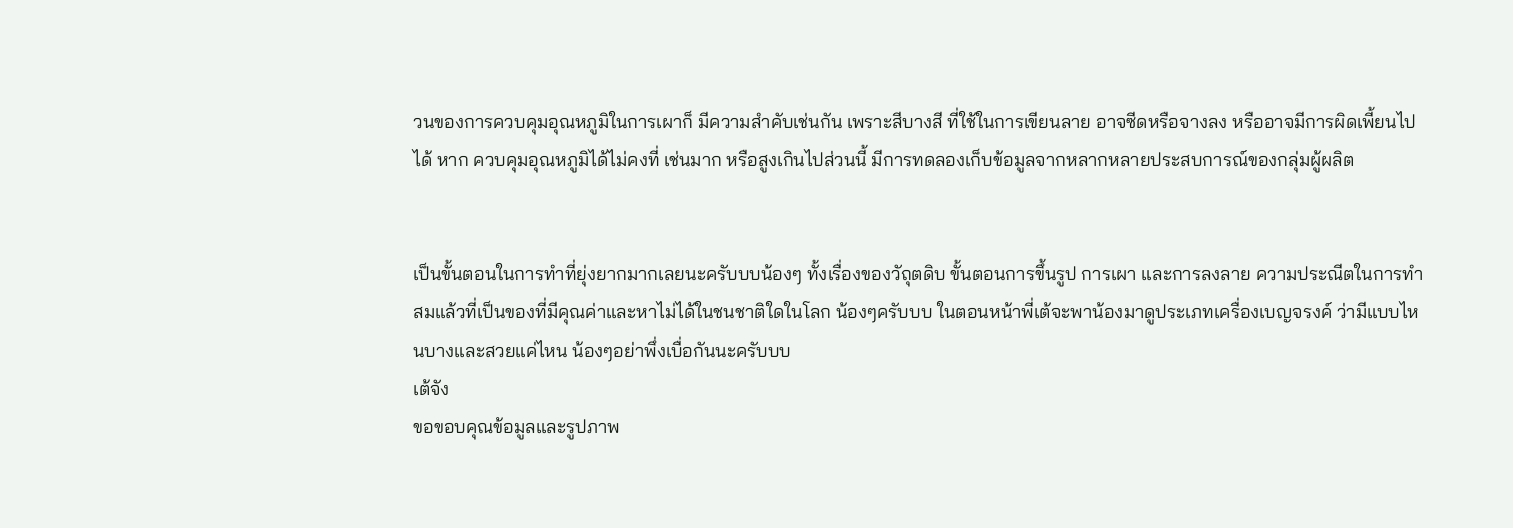วนของการควบคุมอุณหภูมิในการเผาก็ มีความสำคับเช่นกัน เพราะสีบางสี ที่ใช้ในการเขียนลาย อาจซีดหรือจางลง หรืออาจมีการผิดเพี้ยนไปได้ หาก ควบคุมอุณหภูมิได้ไม่คงที่ เช่นมาก หรือสูงเกินไปส่วนนี้ มีการทดลองเก็บข้อมูลจากหลากหลายประสบการณ์ของกลุ่มผู้ผลิต


เป็นขั้นตอนในการทำที่ยุ่งยากมากเลยนะครับบบน้องๆ ทั้งเรื่องของวัถุตดิบ ขั้นตอนการขึ้นรูป การเผา และการลงลาย ความประณีตในการทำ สมแล้วที่เป็นของที่มีคุณค่าและหาไม่ได้ในชนชาติใดในโลก น้องๆครับบบ ในตอนหน้าพี่เต้จะพาน้องมาดูประเภทเครื่องเบญจรงค์ ว่ามีแบบไหนบางและสวยแค่ไหน น้องๆอย่าพึ่งเบื่อกันนะครับบบ
เต้จัง
ขอขอบคุณข้อมูลและรูปภาพ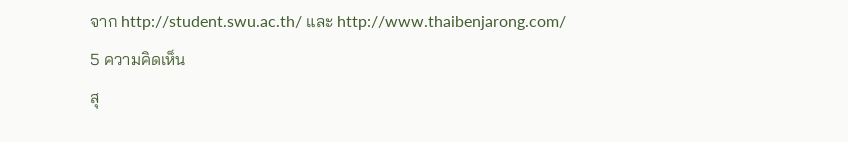จาก http://student.swu.ac.th/ และ http://www.thaibenjarong.com/
5 ความคิดเห็น
สุ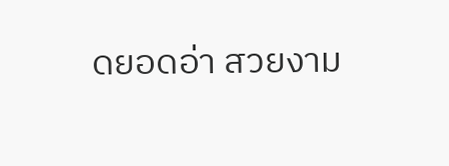ดยอดอ่า สวยงาม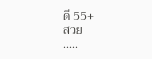ดี 55+
สวย
.....